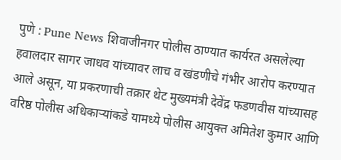पुणे : Pune News शिवाजीनगर पोलीस ठाण्यात कार्यरत असलेल्या हवालदार सागर जाधव यांच्यावर लाच व खंडणीचे गंभीर आरोप करण्यात आले असून, या प्रकरणाची तक्रार थेट मुख्यमंत्री देवेंद्र फडणवीस यांच्यासह वरिष्ठ पोलीस अधिकाऱ्यांकडे यामध्ये पोलीस आयुक्त अमितेश कुमार आणि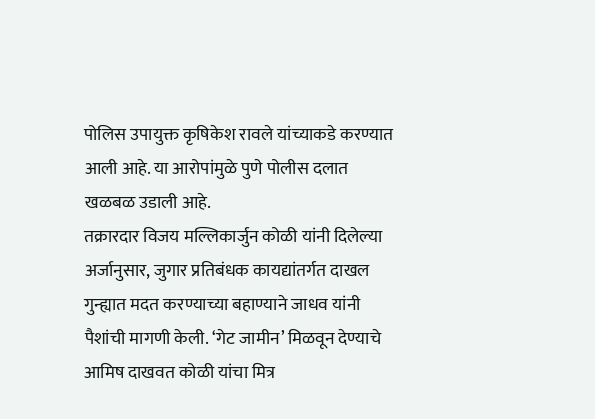पोलिस उपायुक्त कृषिकेश रावले यांच्याकडे करण्यात आली आहे. या आरोपांमुळे पुणे पोलीस दलात खळबळ उडाली आहे.
तक्रारदार विजय मल्लिकार्जुन कोळी यांनी दिलेल्या अर्जानुसार, जुगार प्रतिबंधक कायद्यांतर्गत दाखल गुन्ह्यात मदत करण्याच्या बहाण्याने जाधव यांनी पैशांची मागणी केली. ‘गेट जामीन’ मिळवून देण्याचे आमिष दाखवत कोळी यांचा मित्र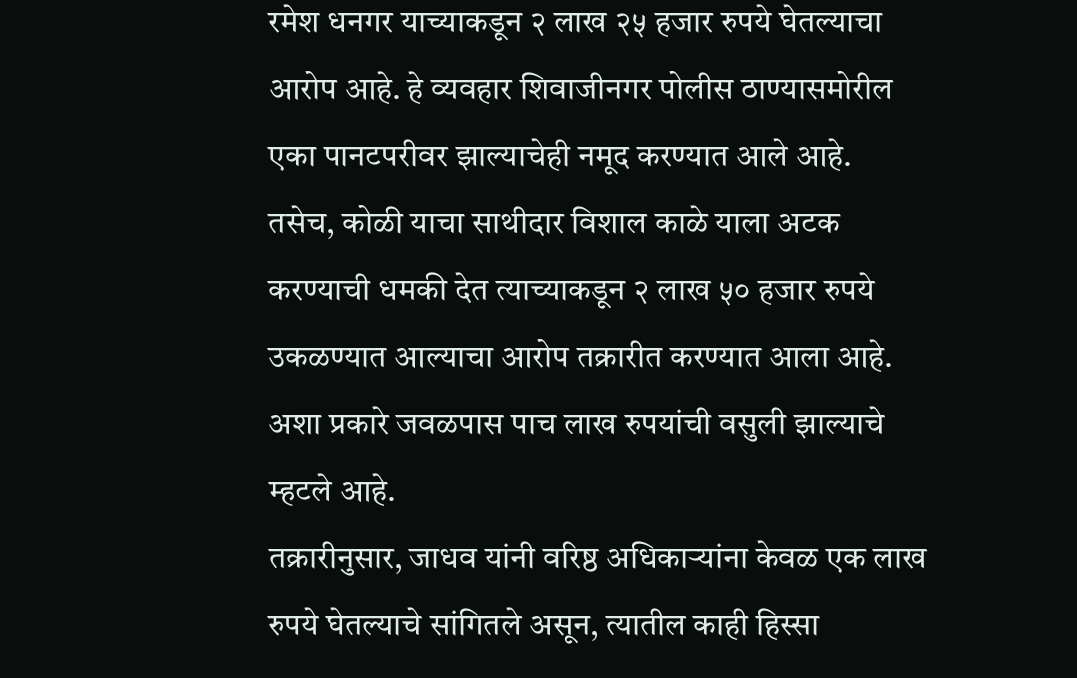रमेश धनगर याच्याकडून २ लाख २५ हजार रुपये घेतल्याचा आरोप आहे. हे व्यवहार शिवाजीनगर पोलीस ठाण्यासमोरील एका पानटपरीवर झाल्याचेही नमूद करण्यात आले आहे.
तसेच, कोळी याचा साथीदार विशाल काळे याला अटक करण्याची धमकी देत त्याच्याकडून २ लाख ५० हजार रुपये उकळण्यात आल्याचा आरोप तक्रारीत करण्यात आला आहे. अशा प्रकारे जवळपास पाच लाख रुपयांची वसुली झाल्याचे म्हटले आहे.
तक्रारीनुसार, जाधव यांनी वरिष्ठ अधिकाऱ्यांना केवळ एक लाख रुपये घेतल्याचे सांगितले असून, त्यातील काही हिस्सा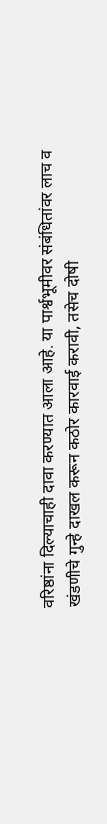वरिष्ठांना दिल्याचाही दावा करण्यात आला आहे. या पार्श्वभूमीवर संबंधितांवर लाच व खंडणीचे गुन्हे दाखल करून कठोर कारवाई करावी, तसेच दोषी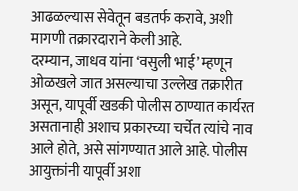आढळल्यास सेवेतून बडतर्फ करावे, अशी मागणी तक्रारदाराने केली आहे.
दरम्यान, जाधव यांना ‘वसुली भाई’ म्हणून ओळखले जात असल्याचा उल्लेख तक्रारीत असून, यापूर्वी खडकी पोलीस ठाण्यात कार्यरत असतानाही अशाच प्रकारच्या चर्चेत त्यांचे नाव आले होते, असे सांगण्यात आले आहे. पोलीस आयुक्तांनी यापूर्वी अशा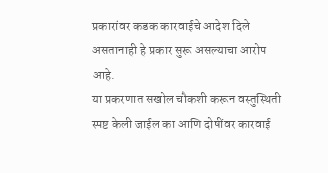प्रकारांवर कडक कारवाईचे आदेश दिले असतानाही हे प्रकार सुरू असल्याचा आरोप आहे.
या प्रकरणात सखोल चौकशी करून वस्तुस्थिती स्पष्ट केली जाईल का आणि दोषींवर कारवाई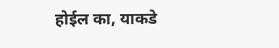होईल का, याकडे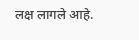लक्ष लागले आहे.